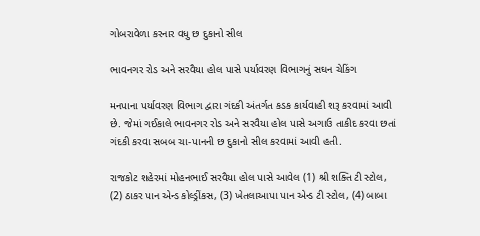ગોબરાવેળા કરનાર વધુ છ દુકાનો સીલ

ભાવનગર રોડ અને સરવૈયા હોલ પાસે પર્યાવરણ વિભાગનું સઘન ચેકિંગ

મનપાના પર્યાવરણ વિભાગ દ્વારા ગંદકી અંતર્ગત કડક કાર્યવાહી શરૂ કરવામાં આવી છે. જેમાં ગઈકાલે ભાવનગર રોડ અને સરવૈયા હોલ પાસે અગાઉ તાકીદ કરવા છતાં ગંદકી કરવા સબબ ચા-પાનની છ દુકાનો સીલ કરવામાં આવી હતી.

રાજકોટ શહેરમાં મોહનભાઈ સરવૈયા હોલ પાસે આવેલ (1) શ્રી શક્તિ ટી સ્ટોલ, (2) ઠાકર પાન એન્ડ કોલ્ડ્રીંકસ, (3) ખેતલાઆપા પાન એન્ડ ટી સ્ટોલ, (4) બાબા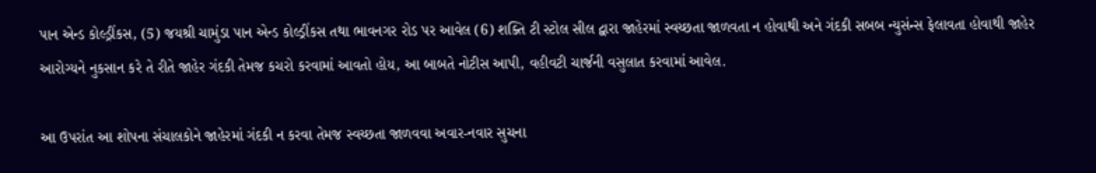પાન એન્ડ કોલ્ડ્રીંકસ, (5) જયશ્રી ચામુંડા પાન એન્ડ કોલ્ડ્રીંકસ તથા ભાવનગર રોડ પર આવેલ (6) શક્તિ ટી સ્ટોલ સીલ દ્વારા જાહેરમાં સ્વચ્છતા જાળવતા ન હોવાથી અને ગંદકી સબબ ન્યુસંન્સ ફેલાવતા હોવાથી જાહેર આરોગ્યને નુકસાન કરે તે રીતે જાહેર ગંદકી તેમજ કચરો કરવામાં આવતો હોય, આ બાબતે નોટીસ આપી, વહીવટી ચાર્જની વસુલાત કરવામાં આવેલ.

આ ઉપરાંત આ શોપના સંચાલકોને જાહેરમાં ગંદકી ન કરવા તેમજ સ્વચ્છતા જાળવવા અવાર-નવાર સુચના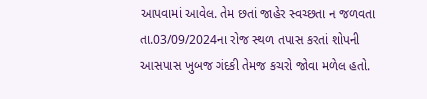આપવામાં આવેલ. તેમ છતાં જાહેર સ્વચ્છતા ન જળવતા તા.03/09/2024ના રોજ સ્થળ તપાસ કરતાં શોપની આસપાસ ખુબજ ગંદકી તેમજ કચરો જોવા મળેલ હતો.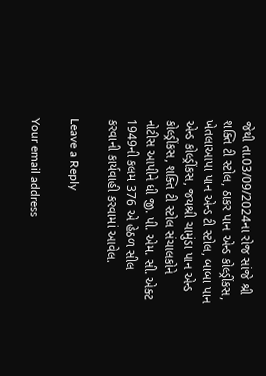જેથી તા.03/09/2024ના રોજ સાંજે શ્રી શક્તિ ટી સ્ટોલ, ઠાકર પાન એન્ડ કોલ્ડ્રીંકસ, ખેતલાઆપા પાન એન્ડ ટી સ્ટોલ, બાબા પાન એન્ડ કોલ્ડ્રીંકસ, જયશ્રી ચામુંડા પાન એન્ડ કોલ્ડ્રીંકસ, શક્તિ ટી સ્ટોલ સંચાલકોને નોટીસ આપીને ધી જી. પી. એમ. સી. એક્ટ 1949ની કલમ 376 એ હેઠળ સીલ કરવાની કાર્યવાહી કરવામાં આવેલ.

Leave a Reply

Your email address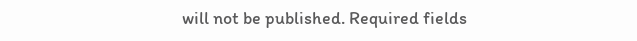will not be published. Required fields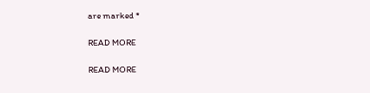are marked *

READ MORE

READ MORE